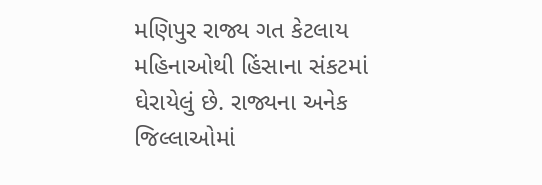મણિપુર રાજ્ય ગત કેટલાય મહિનાઓથી હિંસાના સંકટમાં ઘેરાયેલું છે. રાજ્યના અનેક જિલ્લાઓમાં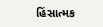હિંસાત્મક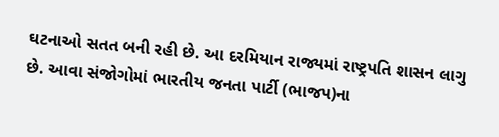ઘટનાઓ સતત બની રહી છે. આ દરમિયાન રાજ્યમાં રાષ્ટ્રપતિ શાસન લાગુ છે. આવા સંજોગોમાં ભારતીય જનતા પાર્ટી (ભાજપ)ના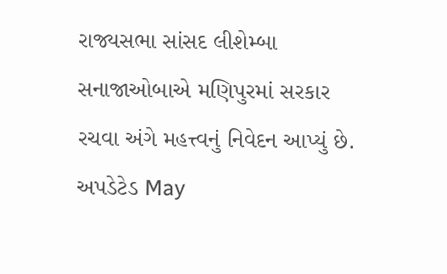રાજ્યસભા સાંસદ લીશેમ્બા સનાજાઓબાએ મણિપુરમાં સરકાર રચવા અંગે મહત્ત્વનું નિવેદન આપ્યું છે.
અપડેટેડ May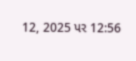12, 2025 પર 12:56